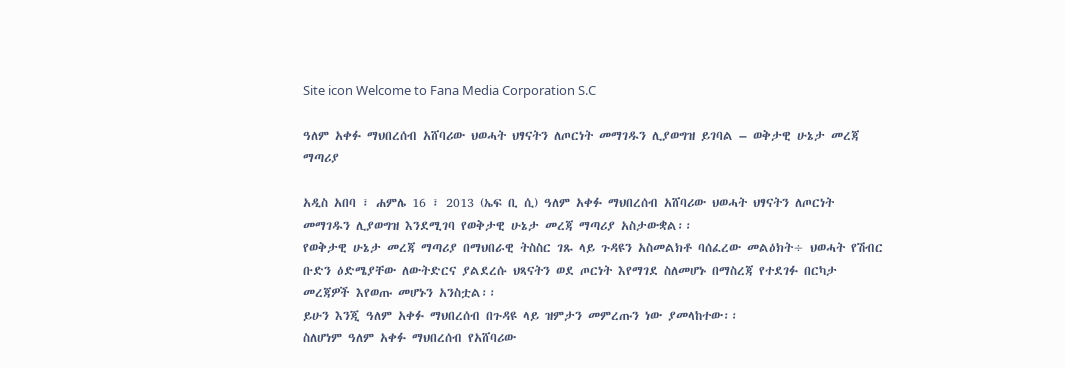Site icon Welcome to Fana Media Corporation S.C

ዓለም አቀፉ ማህበረሰብ አሸባሪው ህወሓት ህፃናትን ለጦርነት መማገዱን ሊያወግዝ ይገባል – ወቅታዊ ሁኔታ መረጃ ማጣሪያ

አዲስ አበባ ፣ ሐምሌ 16 ፣ 2013 (ኤፍ ቢ ሲ) ዓለም አቀፉ ማህበረሰብ አሸባሪው ህወሓት ህፃናትን ለጦርነት መማገዱን ሊያወግዝ እንደሚገባ የወቅታዊ ሁኔታ መረጃ ማጣሪያ አስታውቋል፡፡
የወቅታዊ ሁኔታ መረጃ ማጣሪያ በማህበራዊ ትስስር ገጹ ላይ ጉዳዩን አስመልክቶ ባሰፈረው መልዕክት÷ ህወሓት የሽብር ቡድን ዕድሜያቸው ለውትድርና ያልደረሱ ህጻናትን ወደ ጦርነት እየማገደ ስለመሆኑ በማስረጃ የተደገፉ በርካታ መረጃዎች እየወጡ መሆኑን አንስቷል፡፡
ይሁን እንጂ ዓለም አቀፉ ማህበረሰብ በጉዳዩ ላይ ዝምታን መምረጡን ነው ያመላከተው፡፡
ስለሆነም ዓለም አቀፉ ማህበረሰብ የአሸባሪው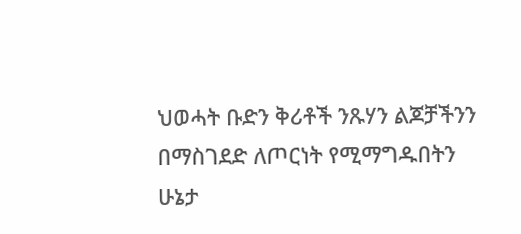ህወሓት ቡድን ቅሪቶች ንጹሃን ልጆቻችንን በማስገደድ ለጦርነት የሚማግዱበትን ሁኔታ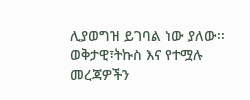ሊያወግዝ ይገባል ነው ያለው፡፡
ወቅታዊ፣ትኩስ እና የተሟሉ መረጃዎችን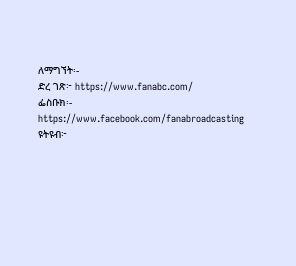ለማግኘት፡-
ድረ ገጽ፦ https://www.fanabc.com/
ፌስቡክ፡- https://www.facebook.com/fanabroadcasting
ዩትዩብ፦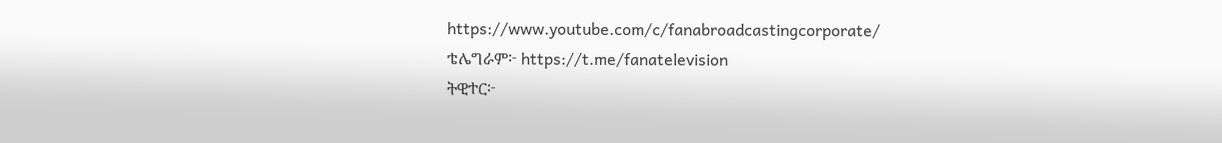https://www.youtube.com/c/fanabroadcastingcorporate/
ቴሌግራም፦ https://t.me/fanatelevision
ትዊተር፦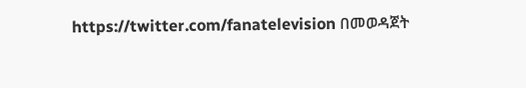https://twitter.com/fanatelevision በመወዳጀት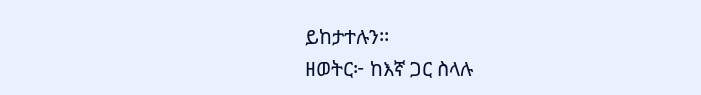ይከታተሉን፡፡
ዘወትር፦ ከእኛ ጋር ስላሉ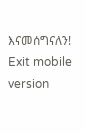እናመሰግናለን!
Exit mobile version